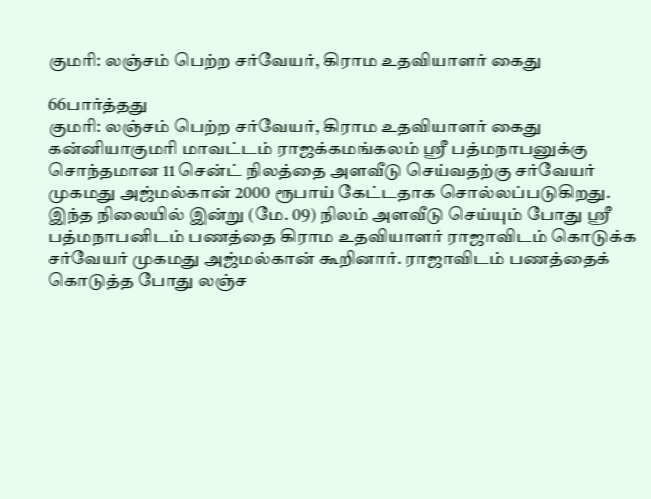குமரி: லஞ்சம் பெற்ற சர்வேயர், கிராம உதவியாளர் கைது

66பார்த்தது
குமரி: லஞ்சம் பெற்ற சர்வேயர், கிராம உதவியாளர் கைது
கன்னியாகுமரி மாவட்டம் ராஜக்கமங்கலம் ஸ்ரீ பத்மநாபனுக்கு சொந்தமான 11 சென்ட் நிலத்தை அளவீடு செய்வதற்கு சர்வேயர் முகமது அஜ்மல்கான் 2000 ரூபாய் கேட்டதாக சொல்லப்படுகிறது. இந்த நிலையில் இன்று (மே. 09) நிலம் அளவீடு செய்யும் போது ஸ்ரீ பத்மநாபனிடம் பணத்தை கிராம உதவியாளர் ராஜாவிடம் கொடுக்க சர்வேயர் முகமது அஜ்மல்கான் கூறினார். ராஜாவிடம் பணத்தைக் கொடுத்த போது லஞ்ச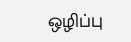ஒழிப்பு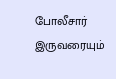போலீசார் இருவரையும்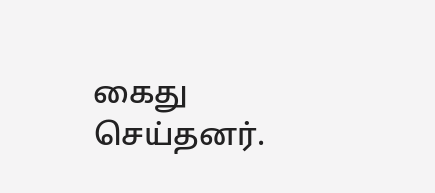கைது செய்தனர்.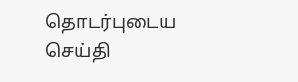தொடர்புடைய செய்தி